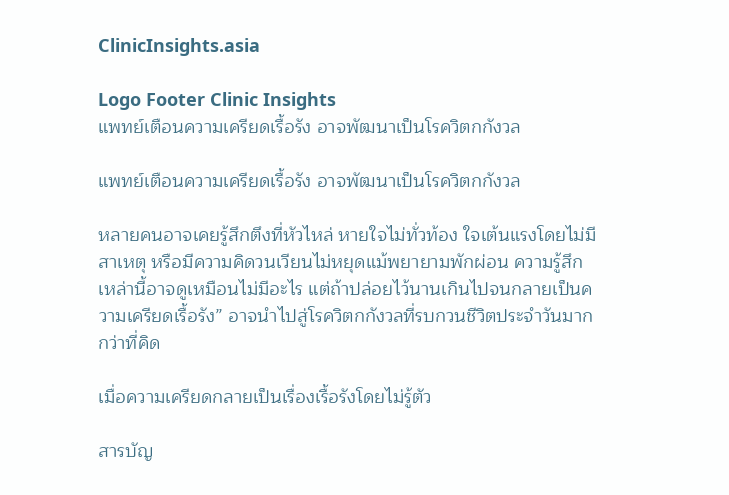ClinicInsights.asia

Logo Footer Clinic Insights
แพทย์เตือนความเครียดเรื้อรัง อาจพัฒนาเป็นโรควิตกกังวล

แพทย์เตือนความเครียดเรื้อรัง อาจพัฒนาเป็นโรควิตกกังวล

หลายคนอาจเคยรู้สึกตึงที่หัวไหล่ หายใจไม่ทั่วท้อง ใจเต้นแรงโดยไม่มีสาเหตุ หรือมีความคิดวนเวียนไม่หยุดแม้พยายามพักผ่อน ความรู้สึกเหล่านี้อาจดูเหมือนไม่มีอะไร แต่ถ้าปล่อยไว้นานเกินไปจนกลายเป็นความเครียดเรื้อรัง” อาจนำไปสู่โรควิตกกังวลที่รบกวนชีวิตประจำวันมากกว่าที่คิด

เมื่อความเครียดกลายเป็นเรื่องเรื้อรังโดยไม่รู้ตัว

สารบัญ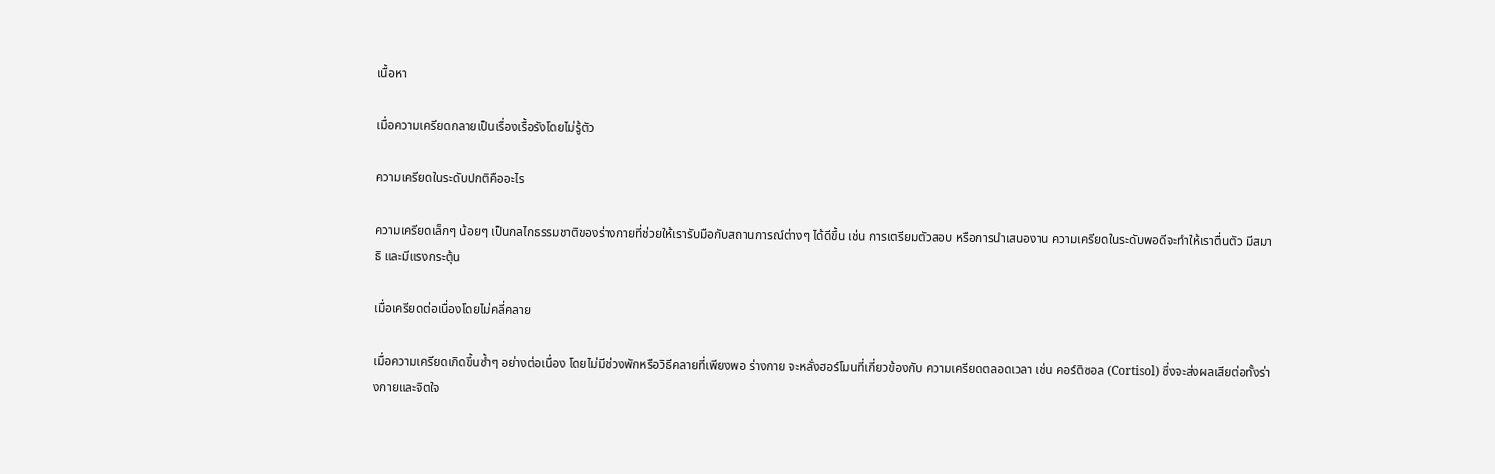เนื้อหา

เมื่อความเครียดกลายเป็นเรื่องเรื้อรังโดยไม่รู้ตัว

ความเครียดในระดับปกติคืออะไร

ความเครียดเล็กๆ น้อยๆ เป็นกลไกธรรมชาติของร่างกายที่ช่วยให้เรารับมือกับสถานการณ์ต่างๆ ได้ดีขึ้น เช่น การเตรียมตัวสอบ หรือการนำเสนองาน ความเครียดในระดับพอดีจะทำให้เราตื่นตัว มีสมาธิ และมีแรงกระตุ้น

เมื่อเครียดต่อเนื่องโดยไม่คลี่คลาย

เมื่อความเครียดเกิดขึ้นซ้ำๆ อย่างต่อเนื่อง โดยไม่มีช่วงพักหรือวิธีคลายที่เพียงพอ ร่างกาย จะหลั่งฮอร์โมนที่เกี่ยวข้องกับ ความเครียดตลอดเวลา เช่น คอร์ติซอล (Cortisol) ซึ่งจะส่งผลเสียต่อทั้งร่างกายและจิตใจ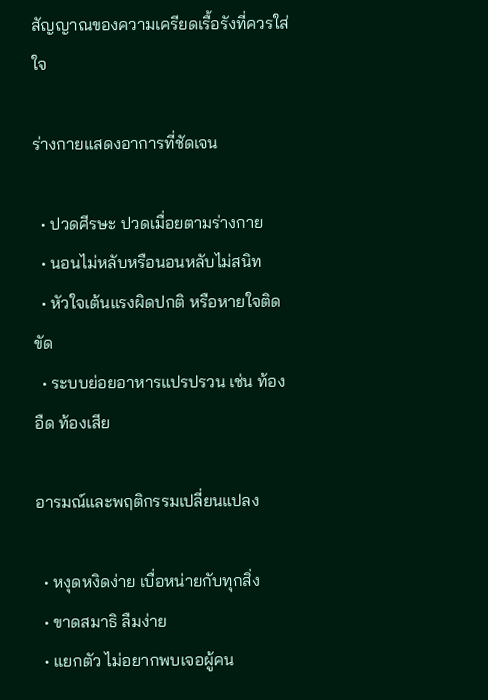สัญญาณของความเครียดเรื้อรังที่ควรใส่ใจ

ร่างกายแสดงอาการที่ชัดเจน

  • ปวดศีรษะ ปวดเมื่อยตามร่างกาย
  • นอนไม่หลับหรือนอนหลับไม่สนิท
  • หัวใจเต้นแรงผิดปกติ หรือหายใจติดขัด
  • ระบบย่อยอาหารแปรปรวน เช่น ท้องอืด ท้องเสีย

อารมณ์และพฤติกรรมเปลี่ยนแปลง

  • หงุดหงิดง่าย เบื่อหน่ายกับทุกสิ่ง
  • ขาดสมาธิ ลืมง่าย
  • แยกตัว ไม่อยากพบเจอผู้คน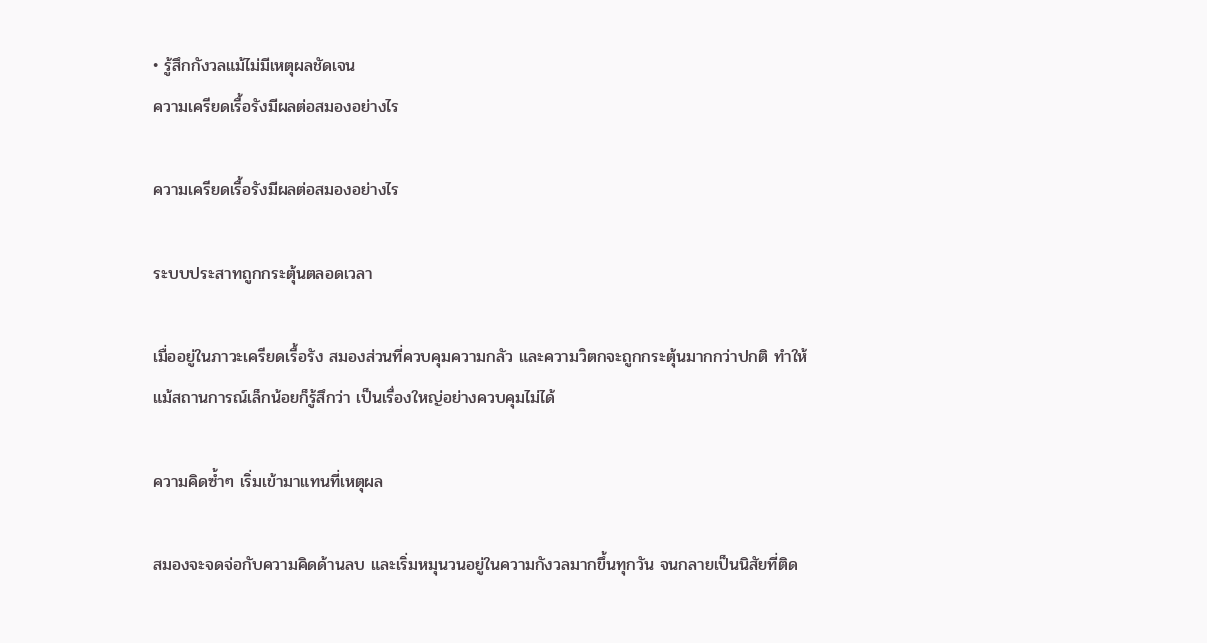• รู้สึกกังวลแม้ไม่มีเหตุผลชัดเจน
ความเครียดเรื้อรังมีผลต่อสมองอย่างไร

ความเครียดเรื้อรังมีผลต่อสมองอย่างไร

ระบบประสาทถูกกระตุ้นตลอดเวลา

เมื่ออยู่ในภาวะเครียดเรื้อรัง สมองส่วนที่ควบคุมความกลัว และความวิตกจะถูกกระตุ้นมากกว่าปกติ ทำให้แม้สถานการณ์เล็กน้อยก็รู้สึกว่า เป็นเรื่องใหญ่อย่างควบคุมไม่ได้

ความคิดซ้ำๆ เริ่มเข้ามาแทนที่เหตุผล

สมองจะจดจ่อกับความคิดด้านลบ และเริ่มหมุนวนอยู่ในความกังวลมากขึ้นทุกวัน จนกลายเป็นนิสัยที่ติด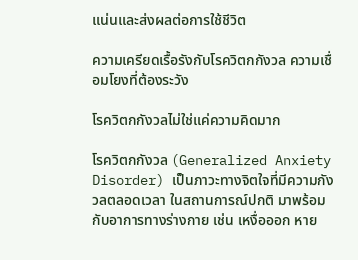แน่นและส่งผลต่อการใช้ชีวิต

ความเครียดเรื้อรังกับโรควิตกกังวล ความเชื่อมโยงที่ต้องระวัง

โรควิตกกังวลไม่ใช่แค่ความคิดมาก

โรควิตกกังวล (Generalized Anxiety Disorder) เป็นภาวะทางจิตใจที่มีความกังวลตลอดเวลา ในสถานการณ์ปกติ มาพร้อมกับอาการทางร่างกาย เช่น เหงื่อออก หาย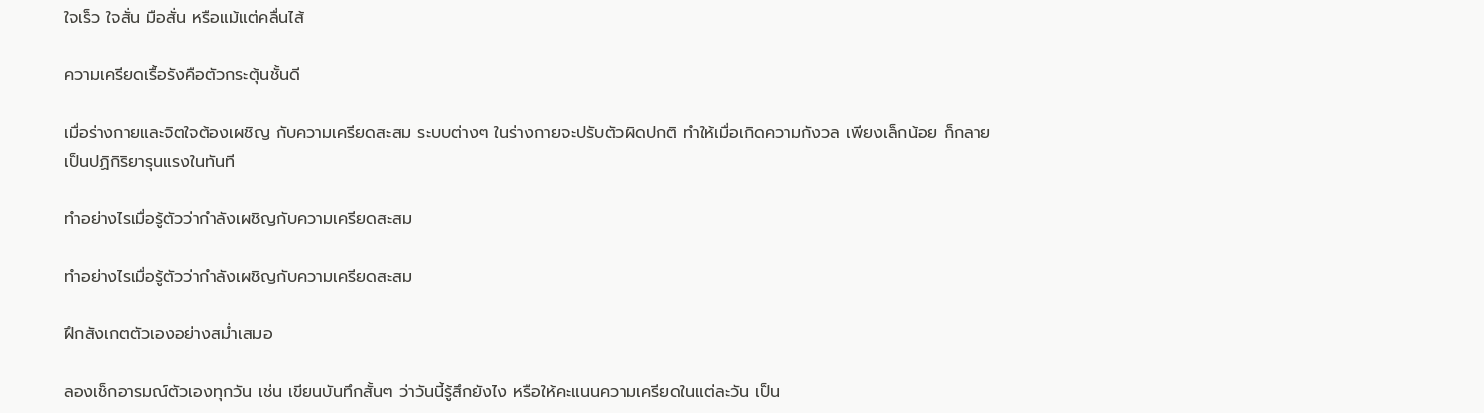ใจเร็ว ใจสั่น มือสั่น หรือแม้แต่คลื่นไส้

ความเครียดเรื้อรังคือตัวกระตุ้นชั้นดี

เมื่อร่างกายและจิตใจต้องเผชิญ กับความเครียดสะสม ระบบต่างๆ ในร่างกายจะปรับตัวผิดปกติ ทำให้เมื่อเกิดความกังวล เพียงเล็กน้อย ก็กลายเป็นปฏิกิริยารุนแรงในทันที

ทำอย่างไรเมื่อรู้ตัวว่ากำลังเผชิญกับความเครียดสะสม

ทำอย่างไรเมื่อรู้ตัวว่ากำลังเผชิญกับความเครียดสะสม

ฝึกสังเกตตัวเองอย่างสม่ำเสมอ

ลองเช็กอารมณ์ตัวเองทุกวัน เช่น เขียนบันทึกสั้นๆ ว่าวันนี้รู้สึกยังไง หรือให้คะแนนความเครียดในแต่ละวัน เป็น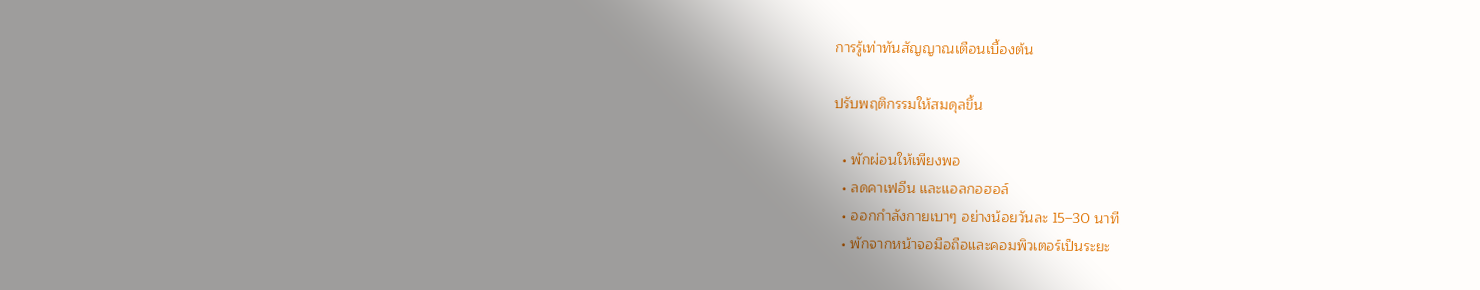การรู้เท่าทันสัญญาณเตือนเบื้องต้น

ปรับพฤติกรรมให้สมดุลขึ้น

  • พักผ่อนให้เพียงพอ
  • ลดคาเฟอีน และแอลกอฮอล์
  • ออกกำลังกายเบาๆ อย่างน้อยวันละ 15–30 นาที
  • พักจากหน้าจอมือถือและคอมพิวเตอร์เป็นระยะ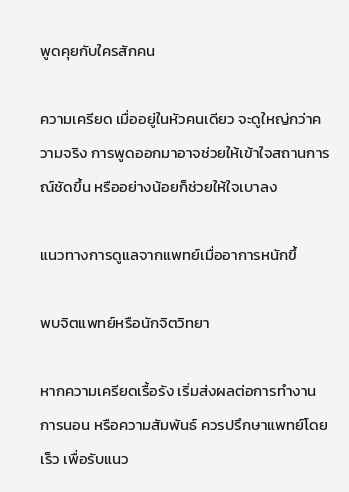พูดคุยกับใครสักคน

ความเครียด เมื่ออยู่ในหัวคนเดียว จะดูใหญ่กว่าความจริง การพูดออกมาอาจช่วยให้เข้าใจสถานการณ์ชัดขึ้น หรืออย่างน้อยก็ช่วยให้ใจเบาลง

แนวทางการดูแลจากแพทย์เมื่ออาการหนักขึ้

พบจิตแพทย์หรือนักจิตวิทยา

หากความเครียดเรื้อรัง เริ่มส่งผลต่อการทำงาน การนอน หรือความสัมพันธ์ ควรปรึกษาแพทย์โดยเร็ว เพื่อรับแนว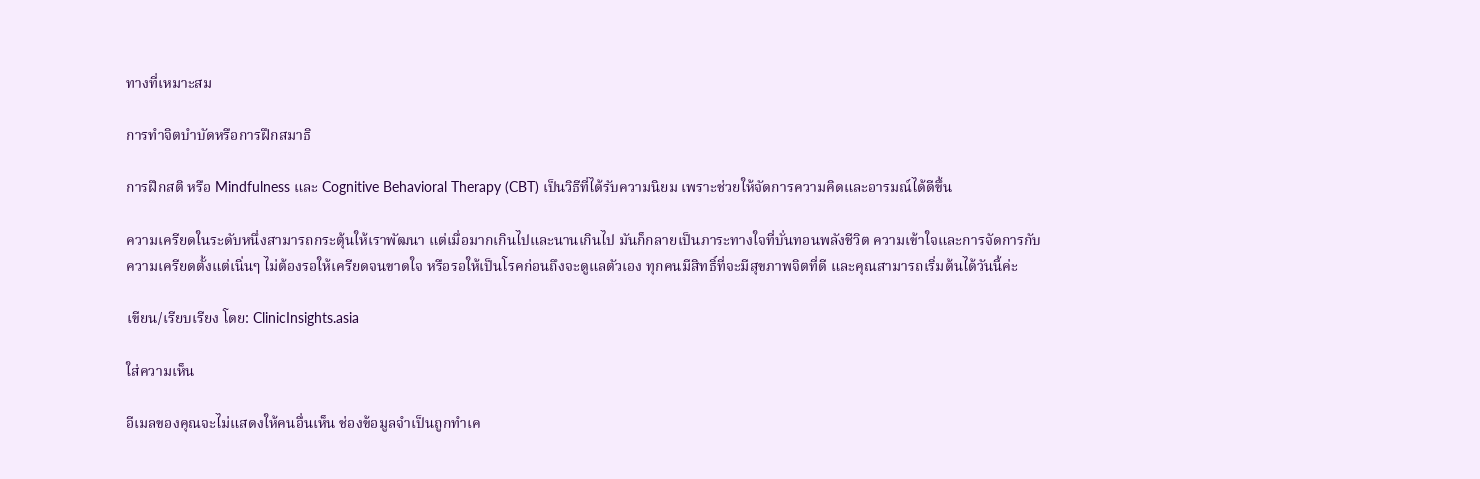ทางที่เหมาะสม

การทำจิตบำบัดหรือการฝึกสมาธิ

การฝึกสติ หรือ Mindfulness และ Cognitive Behavioral Therapy (CBT) เป็นวิธีที่ได้รับความนิยม เพราะช่วยให้จัดการความคิดและอารมณ์ได้ดีขึ้น

ความเครียดในระดับหนึ่งสามารถกระตุ้นให้เราพัฒนา แต่เมื่อมากเกินไปและนานเกินไป มันก็กลายเป็นภาระทางใจที่บั่นทอนพลังชีวิต ความเข้าใจและการจัดการกับความเครียดตั้งแต่เนิ่นๆ ไม่ต้องรอให้เครียดจนขาดใจ หรือรอให้เป็นโรคก่อนถึงจะดูแลตัวเอง ทุกคนมีสิทธิ์ที่จะมีสุขภาพจิตที่ดี และคุณสามารถเริ่มต้นได้วันนี้ค่ะ

เขียน/เรียบเรียง โดย: ClinicInsights.asia

ใส่ความเห็น

อีเมลของคุณจะไม่แสดงให้คนอื่นเห็น ช่องข้อมูลจำเป็นถูกทำเค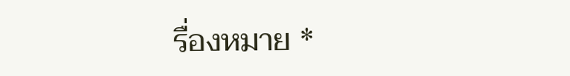รื่องหมาย *